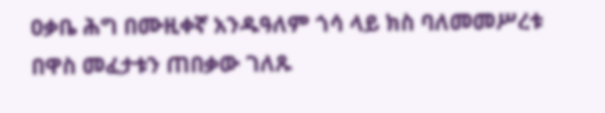ዐቃቤ ሕግ በሙዚቀኛ አንዱዓለም ጎሳ ላይ ክስ ባለመመሥረቱ በዋስ መፈታቱን ጠበቃው ገለጹ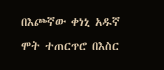በእጮኛው ቀነኒ አዱኛ ሞት ተጠርጥሮ በእስር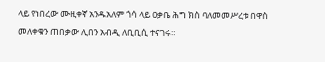ላይ የነበረው ሙዚቀኛ አንዱአለም ጎሳ ላይ ዐቃቤ ሕግ ክስ ባለመመሥረቱ በዋስ መለቀቁን ጠበቃው ሊበን አብዲ ለቢቢሲ ተናገሩ።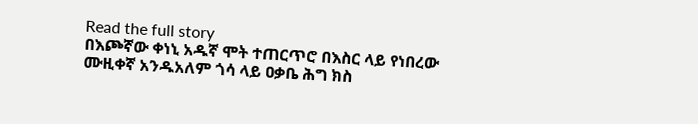Read the full story
በእጮኛው ቀነኒ አዱኛ ሞት ተጠርጥሮ በእስር ላይ የነበረው ሙዚቀኛ አንዱአለም ጎሳ ላይ ዐቃቤ ሕግ ክስ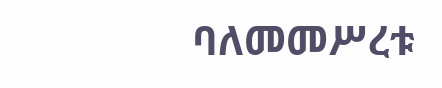ባለመመሥረቱ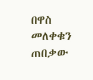በዋስ መለቀቁን ጠበቃው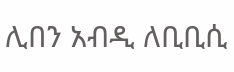ሊበን አብዲ ለቢቢሲ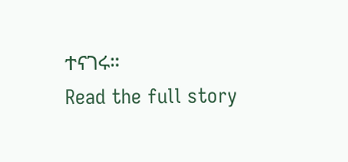ተናገሩ።
Read the full story